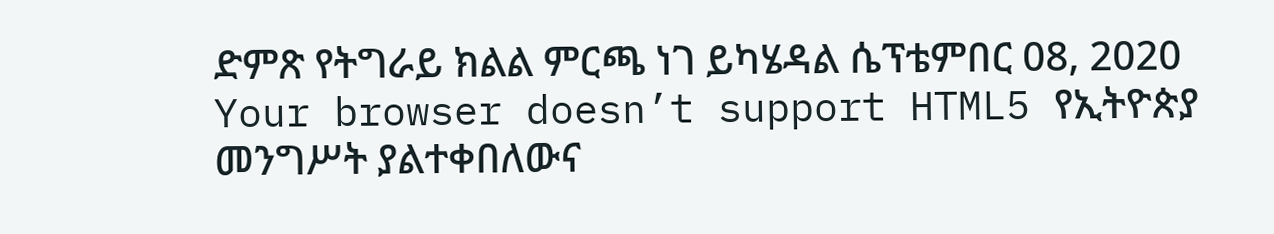ድምጽ የትግራይ ክልል ምርጫ ነገ ይካሄዳል ሴፕቴምበር 08, 2020 Your browser doesn’t support HTML5 የኢትዮጵያ መንግሥት ያልተቀበለውና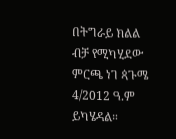በትግራይ ክልል ብቻ የሚካሂደው ምርጫ ነገ ጳጉሜ 4/2012 ዓ.ም ይካሄዳል።